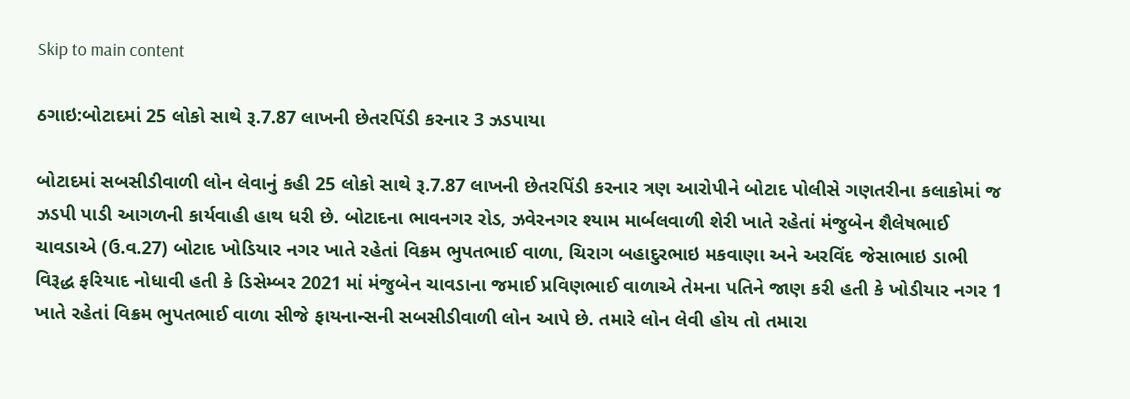Skip to main content

ઠગાઇ:બોટાદમાં 25 લોકો સાથે રૂ.7.87 લાખની છેતરપિંડી કરનાર 3 ઝડપાયા

બોટાદમાં સબસીડીવાળી લોન લેવાનું કહી 25 લોકો સાથે રૂ.7.87 લાખની છેતરપિંડી કરનાર ત્રણ આરોપીને બોટાદ પોલીસે ગણતરીના કલાકોમાં જ ઝડપી પાડી આગળની કાર્યવાહી હાથ ધરી છે. બોટાદના ભાવનગર રોડ, ઝવેરનગર શ્યામ માર્બલવાળી શેરી ખાતે રહેતાં મંજુબેન શૈલેષભાઈ ચાવડાએ (ઉ.વ.27) બોટાદ ખોડિયાર નગર ખાતે રહેતાં વિક્રમ ભુપતભાઈ વાળા, ચિરાગ બહાદુરભાઇ મકવાણા અને અરવિંદ જેસાભાઇ ડાભી વિરૂદ્ધ ફરિયાદ નોધાવી હતી કે ડિસેમ્બર 2021 માં મંજુબેન ચાવડાના જમાઈ પ્રવિણભાઈ વાળાએ તેમના પતિને જાણ કરી હતી કે ખોડીયાર નગર 1 ખાતે રહેતાં વિક્રમ ભુપતભાઈ વાળા સીજે ફાયનાન્સની સબસીડીવાળી લોન આપે છે. તમારે લોન લેવી હોય તો તમારા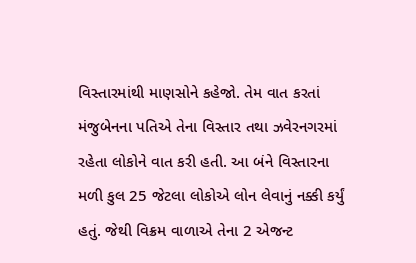વિસ્તારમાંથી માણસોને કહેજો. તેમ વાત કરતાં મંજુબેનના પતિએ તેના વિસ્તાર તથા ઝવેરનગરમાં રહેતા લોકોને વાત કરી હતી. આ બંને વિસ્તારના મળી કુલ 25 જેટલા લોકોએ લોન લેવાનું નક્કી કર્યું હતું. જેથી વિક્રમ વાળાએ તેના 2 એજન્ટ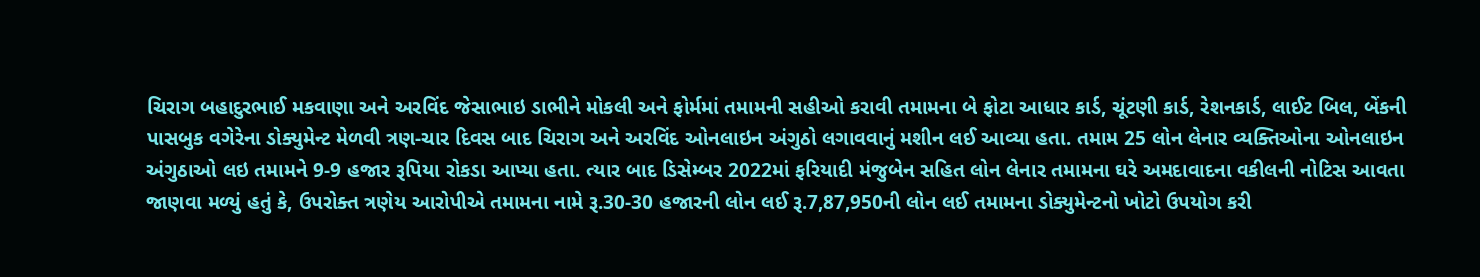ચિરાગ બહાદુરભાઈ મકવાણા અને અરવિંદ જેસાભાઇ ડાભીને મોકલી અને ફોર્મમાં તમામની સહીઓ કરાવી તમામના બે ફોટા આધાર કાર્ડ, ચૂંટણી કાર્ડ, રેશનકાર્ડ, લાઈટ બિલ, બેંકની પાસબુક વગેરેના ડોક્યુમેન્ટ મેળવી ત્રણ-ચાર દિવસ બાદ ચિરાગ અને અરવિંદ ઓનલાઇન અંગુઠો લગાવવાનું મશીન લઈ આવ્યા હતા. તમામ 25 લોન લેનાર વ્યક્તિઓના ઓનલાઇન અંગુઠાઓ લઇ તમામને 9-9 હજાર રૂપિયા રોકડા આપ્યા હતા. ત્યાર બાદ ડિસેમ્બર 2022માં ફરિયાદી મંજુબેન સહિત લોન લેનાર તમામના ઘરે અમદાવાદના વકીલની નોટિસ આવતા જાણવા મળ્યું હતું કે, ઉપરોક્ત ત્રણેય આરોપીએ તમામના નામે રૂ.30-30 હજારની લોન લઈ રૂ.7,87,950ની લોન લઈ તમામના ડોક્યુમેન્ટનો ખોટો ઉપયોગ કરી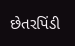છેતરપિંડી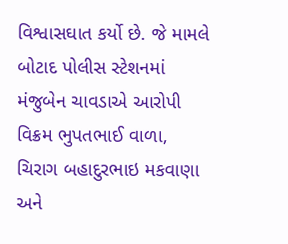વિશ્વાસઘાત કર્યો છે. જે મામલે બોટાદ પોલીસ સ્ટેશનમાં મંજુબેન ચાવડાએ આરોપી વિક્રમ ભુપતભાઈ વાળા, ચિરાગ બહાદુરભાઇ મકવાણા અને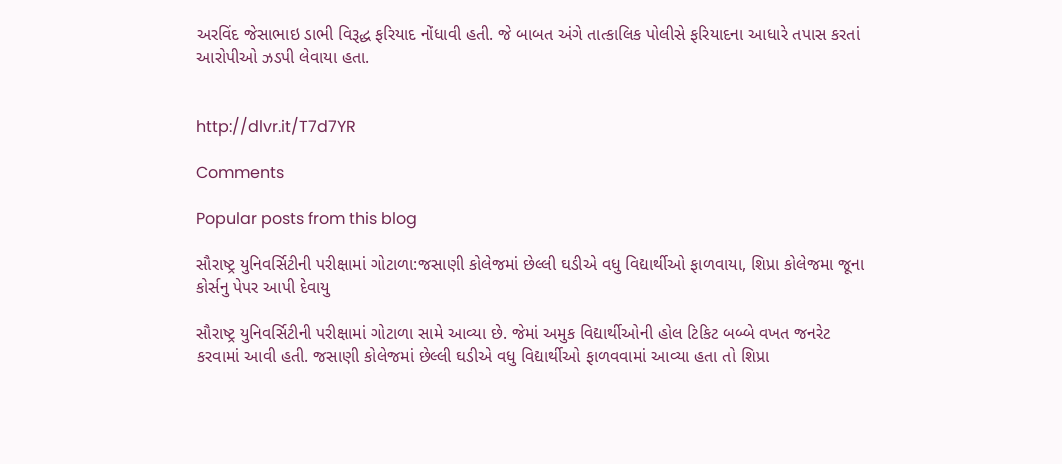અરવિંદ જેસાભાઇ ડાભી વિરૂદ્ધ ફરિયાદ નોંધાવી હતી. જે બાબત અંગે તાત્કાલિક પોલીસે ફરિયાદના આધારે તપાસ કરતાં આરોપીઓ ઝડપી લેવાયા હતા.


http://dlvr.it/T7d7YR

Comments

Popular posts from this blog

સૌરાષ્ટ્ર યુનિવર્સિટીની પરીક્ષામાં ગોટાળા:જસાણી કોલેજમાં છેલ્લી ઘડીએ વધુ વિદ્યાર્થીઓ ફાળવાયા, શિપ્રા કોલેજમા જૂના કોર્સનુ પેપર આપી દેવાયુ

સૌરાષ્ટ્ર યુનિવર્સિટીની પરીક્ષામાં ગોટાળા સામે આવ્યા છે. જેમાં અમુક વિદ્યાર્થીઓની હોલ ટિકિટ બબ્બે વખત જનરેટ કરવામાં આવી હતી. જસાણી કોલેજમાં છેલ્લી ઘડીએ વધુ વિદ્યાર્થીઓ ફાળવવામાં આવ્યા હતા તો શિપ્રા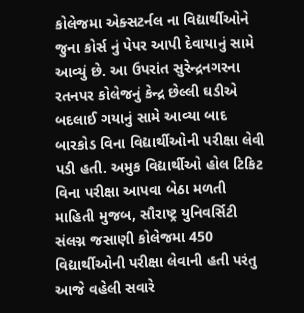કોલેજમા એક્સટર્નલ ના વિદ્યાર્થીઓને જુના કોર્સ નું પેપર આપી દેવાયાનું સામે આવ્યું છે. આ ઉપરાંત સુરેન્દ્રનગરના રતનપર કોલેજનું કેન્દ્ર છેલ્લી ઘડીએ બદલાઈ ગયાનું સામે આવ્યા બાદ બારકોડ વિના વિદ્યાર્થીઓની પરીક્ષા લેવી પડી હતી. અમુક વિદ્યાર્થીઓ હોલ ટિકિટ વિના પરીક્ષા આપવા બેઠા મળતી માહિતી મુજબ, સૌરાષ્ટ્ર યુનિવર્સિટી સંલગ્ન જસાણી કોલેજમા 450 વિદ્યાર્થીઓની પરીક્ષા લેવાની હતી પરંતુ આજે વહેલી સવારે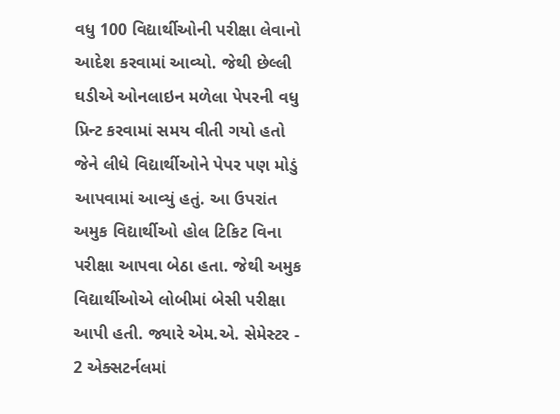વધુ 100 વિદ્યાર્થીઓની પરીક્ષા લેવાનો આદેશ કરવામાં આવ્યો. જેથી છેલ્લી ઘડીએ ઓનલાઇન મળેલા પેપરની વધુ પ્રિન્ટ કરવામાં સમય વીતી ગયો હતો જેને લીધે વિદ્યાર્થીઓને પેપર પણ મોડું આપવામાં આવ્યું હતું. આ ઉપરાંત અમુક વિદ્યાર્થીઓ હોલ ટિકિટ વિના પરીક્ષા આપવા બેઠા હતા. જેથી અમુક વિદ્યાર્થીઓએ લોબીમાં બેસી પરીક્ષા આપી હતી. જ્યારે એમ.એ. સેમેસ્ટર - 2 એક્સટર્નલમાં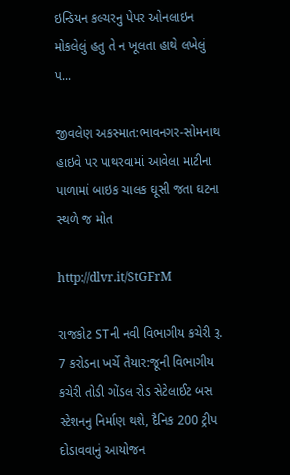ઇન્ડિયન કલ્ચરનુ પેપર ઓનલાઇન મોકલેલું હતુ તે ન ખૂલતા હાથે લખેલું પ...

જીવલેણ અકસ્માત:ભાવનગર-સોમનાથ હાઇવે પર પાથરવામાં આવેલા માટીના પાળામાં બાઇક ચાલક ઘૂસી જતા ઘટના સ્થળે જ મોત

http://dlvr.it/StGFrM

રાજકોટ STની નવી વિભાગીય કચેરી રૂ. 7 કરોડના ખર્ચે તૈયાર:જૂની વિભાગીય કચેરી તોડી ગોંડલ રોડ સેટેલાઈટ બસ સ્ટેશનનુ નિર્માણ થશે, દૈનિક 200 ટ્રીપ દોડાવવાનું આયોજન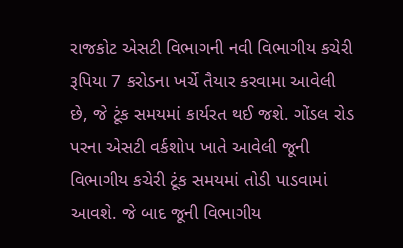રાજકોટ એસટી વિભાગની નવી વિભાગીય કચેરી રૂપિયા 7 કરોડના ખર્ચે તૈયાર કરવામા આવેલી છે, જે ટૂંક સમયમાં કાર્યરત થઈ જશે. ગોંડલ રોડ પરના એસટી વર્કશોપ ખાતે આવેલી જૂની વિભાગીય કચેરી ટૂંક સમયમાં તોડી પાડવામાં આવશે. જે બાદ જૂની વિભાગીય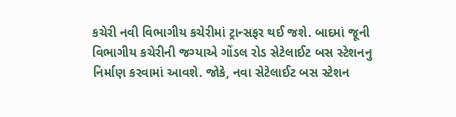કચેરી નવી વિભાગીય કચેરીમાં ટ્રાન્સફર થઈ જશે. બાદમાં જૂની વિભાગીય કચેરીની જગ્યાએ ગોંડલ રોડ સેટેલાઈટ બસ સ્ટેશનનુ નિર્માણ કરવામાં આવશે. જોકે, નવા સેટેલાઈટ બસ સ્ટેશન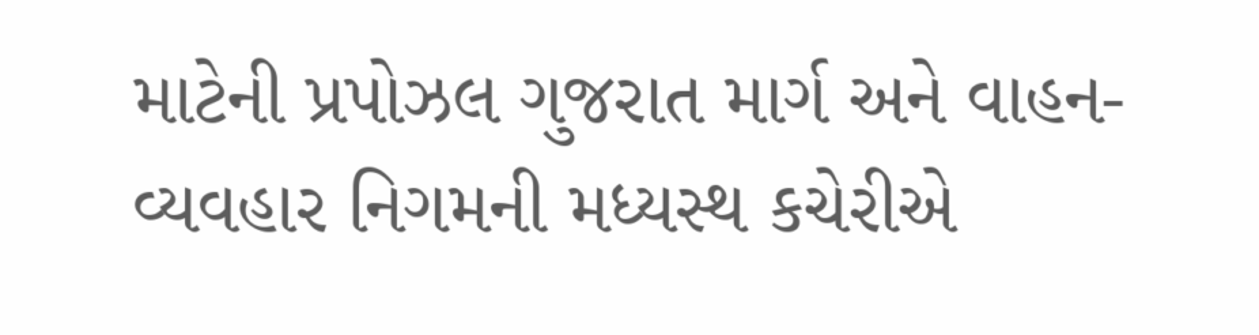માટેની પ્રપોઝલ ગુજરાત માર્ગ અને વાહન-વ્યવહાર નિગમની મધ્યસ્થ કચેરીએ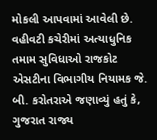મોકલી આપવામાં આવેલી છે. વહીવટી કચેરીમાં અત્યાધુનિક તમામ સુવિધાઓ રાજકોટ એસટીના વિભાગીય નિયામક જે. બી. કરોતરાએ જણાવ્યું હતું કે, ગુજરાત રાજ્ય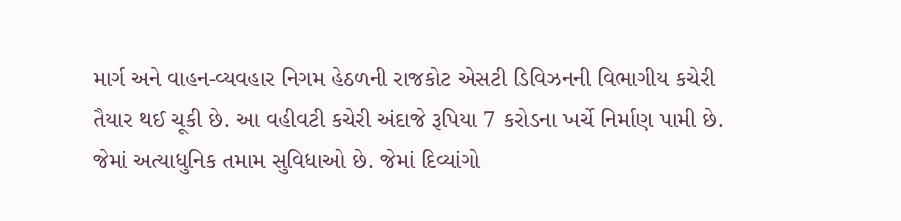માર્ગ અને વાહન-વ્યવહાર નિગમ હેઠળની રાજકોટ એસટી ડિવિઝનની વિભાગીય કચેરી તૈયાર થઈ ચૂકી છે. આ વહીવટી કચેરી અંદાજે રૂપિયા 7 કરોડના ખર્ચે નિર્માણ પામી છે. જેમાં અત્યાધુનિક તમામ સુવિધાઓ છે. જેમાં દિવ્યાંગો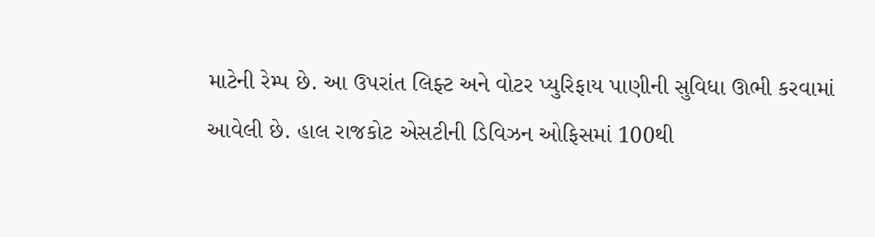માટેની રેમ્પ છે. આ ઉપરાંત લિફ્ટ અને વોટર પ્યુરિફાય પાણીની સુવિધા ઊભી કરવામાં આવેલી છે. હાલ રાજકોટ એસટીની ડિવિઝન ઓફિસમાં 100થી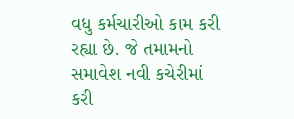વધુ કર્મચારીઓ કામ કરી રહ્યા છે. જે તમામનો સમાવેશ નવી કચેરીમાં કરી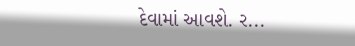દેવામાં આવશે. ર...